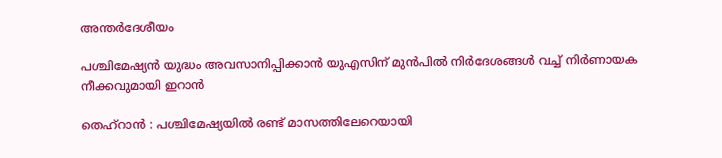അന്തർദേശീയം

പശ്ചിമേഷ്യൻ യുദ്ധം അവസാനിപ്പിക്കാന്‍ യുഎസിന് മുൻപിൽ നിര്‍ദേശങ്ങൾ വച്ച് നിര്‍ണായക നീക്കവുമായി ഇറാന്‍

തെഹ്‌റാന്‍ : പശ്ചിമേഷ്യയില്‍ രണ്ട് മാസത്തിലേറെയായി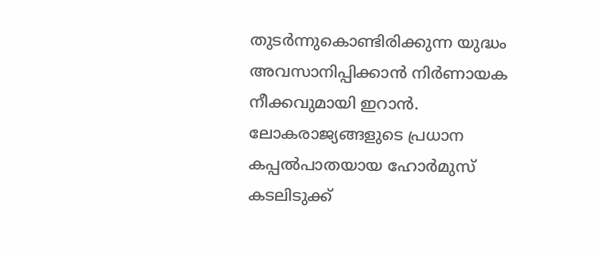തുടര്‍ന്നുകൊണ്ടിരിക്കുന്ന യുദ്ധം അവസാനിപ്പിക്കാന്‍ നിര്‍ണായക നീക്കവുമായി ഇറാന്‍. ലോകരാജ്യങ്ങളുടെ പ്രധാന കപ്പല്‍പാതയായ ഹോര്‍മുസ് കടലിടുക്ക്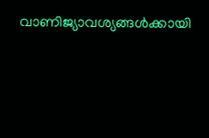വാണിജ്യാവശ്യങ്ങള്‍ക്കായി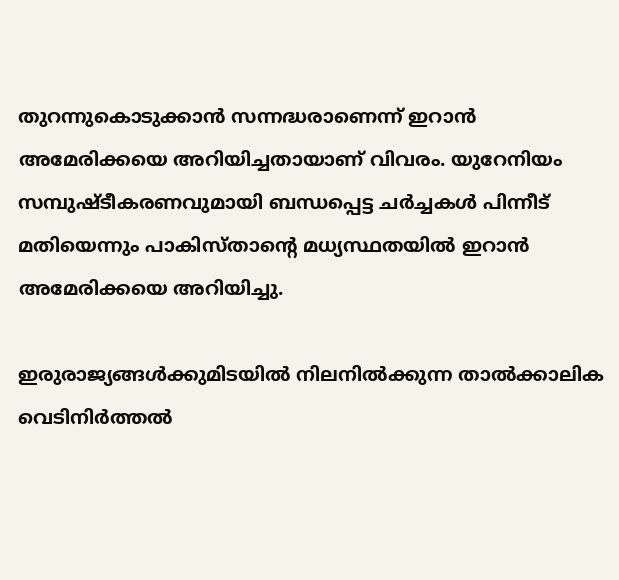തുറന്നുകൊടുക്കാന്‍ സന്നദ്ധരാണെന്ന് ഇറാന്‍ അമേരിക്കയെ അറിയിച്ചതായാണ് വിവരം. യുറേനിയം സമ്പുഷ്ടീകരണവുമായി ബന്ധപ്പെട്ട ചര്‍ച്ചകള്‍ പിന്നീട് മതിയെന്നും പാകിസ്താന്റെ മധ്യസ്ഥതയില്‍ ഇറാന്‍ അമേരിക്കയെ അറിയിച്ചു.

ഇരുരാജ്യങ്ങള്‍ക്കുമിടയില്‍ നിലനില്‍ക്കുന്ന താല്‍ക്കാലിക വെടിനിര്‍ത്തല്‍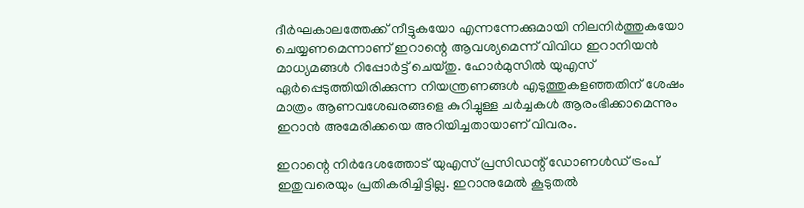ദീര്‍ഘകാലത്തേക്ക് നീട്ടുകയോ എന്നന്നേക്കുമായി നിലനിര്‍ത്തുകയോ ചെയ്യണമെന്നാണ് ഇറാന്റെ ആവശ്യമെന്ന് വിവിധ ഇറാനിയന്‍ മാധ്യമങ്ങള്‍ റിപ്പോര്‍ട്ട് ചെയ്തു. ഹോര്‍മുസില്‍ യുഎസ് ഏര്‍പ്പെടുത്തിയിരിക്കുന്ന നിയന്ത്രണങ്ങള്‍ എടുത്തുകളഞ്ഞതിന് ശേഷം മാത്രം ആണവശേഖരങ്ങളെ കുറിച്ചുള്ള ചര്‍ച്ചകള്‍ ആരംഭിക്കാമെന്നും ഇറാന്‍ അമേരിക്കയെ അറിയിച്ചതായാണ് വിവരം.

ഇറാന്റെ നിര്‍ദേശത്തോട് യുഎസ് പ്രസിഡന്റ് ഡോണള്‍ഡ് ട്രംപ് ഇതുവരെയും പ്രതികരിച്ചിട്ടില്ല. ഇറാനുമേല്‍ കൂടുതല്‍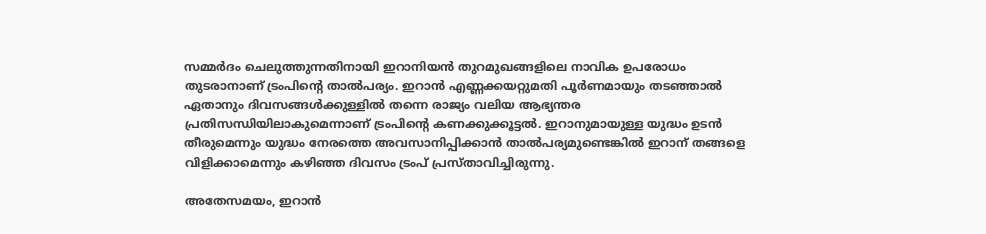സമ്മര്‍ദം ചെലുത്തുന്നതിനായി ഇറാനിയന്‍ തുറമുഖങ്ങളിലെ നാവിക ഉപരോധം തുടരാനാണ് ട്രംപിന്റെ താല്‍പര്യം. ഇറാന്‍ എണ്ണക്കയറ്റുമതി പൂര്‍ണമായും തടഞ്ഞാല്‍ ഏതാനും ദിവസങ്ങള്‍ക്കുള്ളില്‍ തന്നെ രാജ്യം വലിയ ആഭ്യന്തര പ്രതിസന്ധിയിലാകുമെന്നാണ് ട്രംപിന്റെ കണക്കുക്കൂട്ടല്‍. ഇറാനുമായുള്ള യുദ്ധം ഉടന്‍ തീരുമെന്നും യുദ്ധം നേരത്തെ അവസാനിപ്പിക്കാന്‍ താല്‍പര്യമുണ്ടെങ്കില്‍ ഇറാന് തങ്ങളെ വിളിക്കാമെന്നും കഴിഞ്ഞ ദിവസം ട്രംപ് പ്രസ്താവിച്ചിരുന്നു.

അതേസമയം, ഇറാന്‍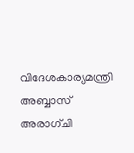വിദേശകാര്യമന്ത്രി അബ്ബാസ് അരാഗ്ചി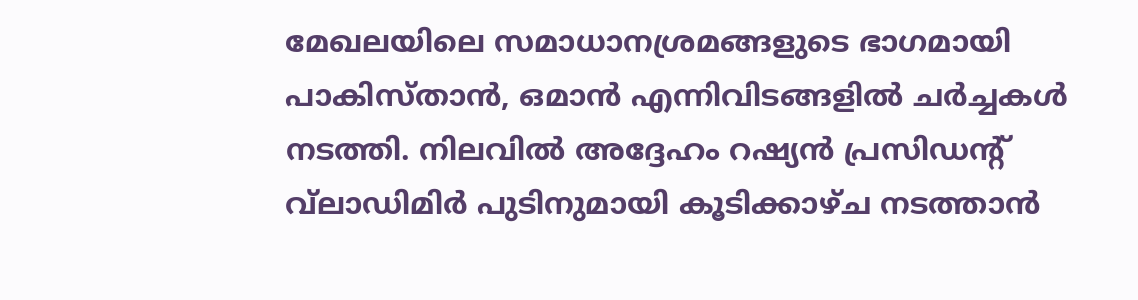മേഖലയിലെ സമാധാനശ്രമങ്ങളുടെ ഭാഗമായി പാകിസ്താന്‍, ഒമാന്‍ എന്നിവിടങ്ങളില്‍ ചര്‍ച്ചകള്‍ നടത്തി. നിലവില്‍ അദ്ദേഹം റഷ്യന്‍ പ്രസിഡന്റ് വ്‌ലാഡിമിര്‍ പുടിനുമായി കൂടിക്കാഴ്ച നടത്താന്‍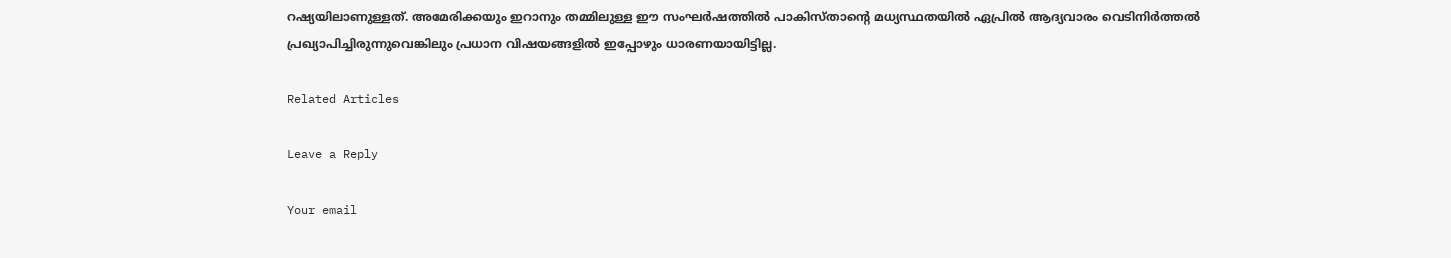റഷ്യയിലാണുള്ളത്. അമേരിക്കയും ഇറാനും തമ്മിലുള്ള ഈ സംഘര്‍ഷത്തില്‍ പാകിസ്താന്റെ മധ്യസ്ഥതയില്‍ ഏപ്രില്‍ ആദ്യവാരം വെടിനിര്‍ത്തല്‍ പ്രഖ്യാപിച്ചിരുന്നുവെങ്കിലും പ്രധാന വിഷയങ്ങളില്‍ ഇപ്പോഴും ധാരണയായിട്ടില്ല.

Related Articles

Leave a Reply

Your email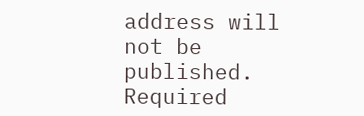address will not be published. Required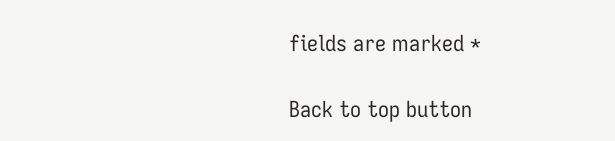fields are marked *

Back to top button